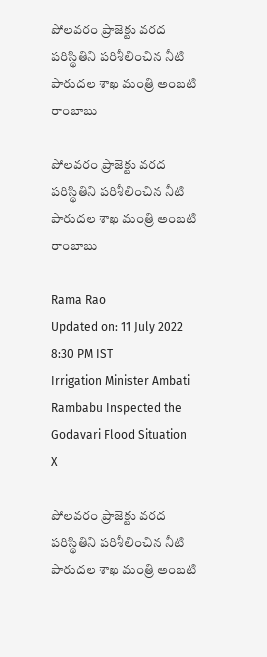పోలవరం ప్రాజెక్టు వరద పరిస్థితిని పరిశీలించిన నీటి పారుదల శాఖ మంత్రి అంబటి రాంబాబు

పోలవరం ప్రాజెక్టు వరద పరిస్థితిని పరిశీలించిన నీటి పారుదల శాఖ మంత్రి అంబటి రాంబాబు

Rama Rao
Updated on: 11 July 2022 8:30 PM IST
Irrigation Minister Ambati Rambabu Inspected the Godavari Flood Situation
X

పోలవరం ప్రాజెక్టు వరద పరిస్థితిని పరిశీలించిన నీటి పారుదల శాఖ మంత్రి అంబటి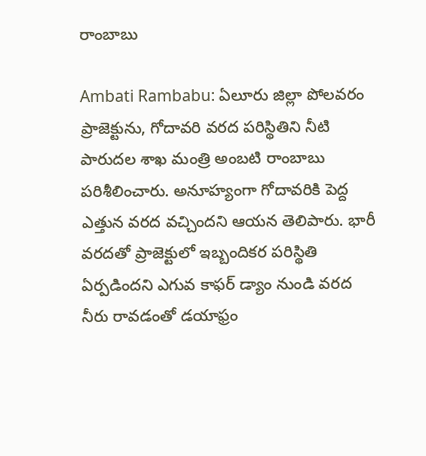రాంబాబు

Ambati Rambabu: ఏలూరు జిల్లా పోలవరం ప్రాజెక్టును, గోదావరి వరద పరిస్థితిని నీటి పారుదల శాఖ మంత్రి అంబటి రాంబాబు పరిశీలించారు. అనూహ్యంగా గోదావరికి పెద్ద ఎత్తున వరద వచ్చిందని ఆయన తెలిపారు. భారీ వరదతో ప్రాజెక్టులో ఇబ్బందికర పరిస్థితి ఏర్పడిందని ఎగువ కాఫర్ డ్యాం నుండి వరద నీరు రావడంతో డయాఫ్రం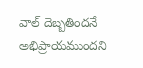వాల్ దెబ్బతిందనే అభిప్రాయముందని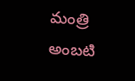మంత్రి అంబటి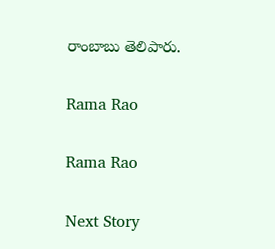రాంబాబు తెలిపారు.

Rama Rao

Rama Rao

Next Story